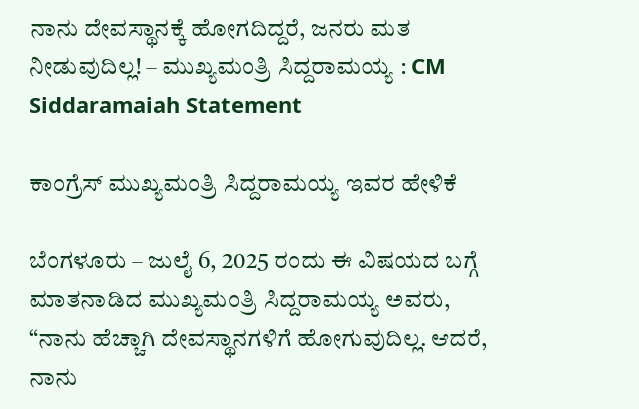ನಾನು ದೇವಸ್ಥಾನಕ್ಕೆ ಹೋಗದಿದ್ದರೆ, ಜನರು ಮತ ನೀಡುವುದಿಲ್ಲ! – ಮುಖ್ಯಮಂತ್ರಿ ಸಿದ್ದರಾಮಯ್ಯ : CM Siddaramaiah Statement

ಕಾಂಗ್ರೆಸ್ ಮುಖ್ಯಮಂತ್ರಿ ಸಿದ್ದರಾಮಯ್ಯ ಇವರ ಹೇಳಿಕೆ

ಬೆಂಗಳೂರು – ಜುಲೈ 6, 2025 ರಂದು ಈ ವಿಷಯದ ಬಗ್ಗೆ ಮಾತನಾಡಿದ ಮುಖ್ಯಮಂತ್ರಿ ಸಿದ್ದರಾಮಯ್ಯ ಅವರು, “ನಾನು ಹೆಚ್ಚಾಗಿ ದೇವಸ್ಥಾನಗಳಿಗೆ ಹೋಗುವುದಿಲ್ಲ. ಆದರೆ, ನಾನು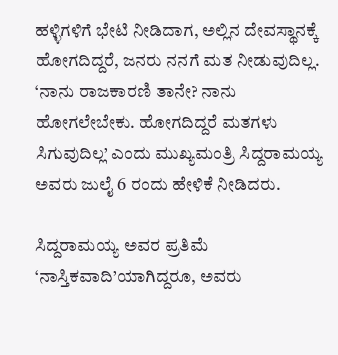ಹಳ್ಳಿಗಳಿಗೆ ಭೇಟಿ ನೀಡಿದಾಗ, ಅಲ್ಲಿನ ದೇವಸ್ಥಾನಕ್ಕೆ ಹೋಗದಿದ್ದರೆ, ಜನರು ನನಗೆ ಮತ ನೀಡುವುದಿಲ್ಲ. ‘ನಾನು ರಾಜಕಾರಣಿ ತಾನೇ? ನಾನು ಹೋಗಲೇಬೇಕು. ಹೋಗದಿದ್ದರೆ ಮತಗಳು ಸಿಗುವುದಿಲ್ಲ’ ಎಂದು ಮುಖ್ಯಮಂತ್ರಿ ಸಿದ್ದರಾಮಯ್ಯ ಅವರು ಜುಲೈ 6 ರಂದು ಹೇಳಿಕೆ ನೀಡಿದರು.

ಸಿದ್ದರಾಮಯ್ಯ ಅವರ ಪ್ರತಿಮೆ ‘ನಾಸ್ತಿಕವಾದಿ’ಯಾಗಿದ್ದರೂ, ಅವರು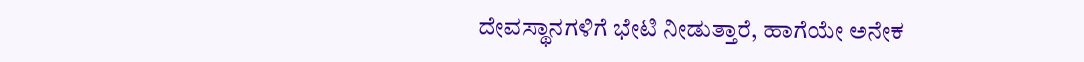ದೇವಸ್ಥಾನಗಳಿಗೆ ಭೇಟಿ ನೀಡುತ್ತಾರೆ, ಹಾಗೆಯೇ ಅನೇಕ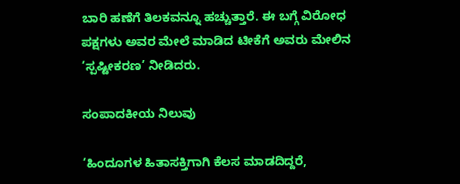ಬಾರಿ ಹಣೆಗೆ ತಿಲಕವನ್ನೂ ಹಚ್ಚುತ್ತಾರೆ. ಈ ಬಗ್ಗೆ ವಿರೋಧ ಪಕ್ಷಗಳು ಅವರ ಮೇಲೆ ಮಾಡಿದ ಟೀಕೆಗೆ ಅವರು ಮೇಲಿನ ‘ಸ್ಪಷ್ಟೀಕರಣ’ ನೀಡಿದರು.

ಸಂಪಾದಕೀಯ ನಿಲುವು

‘ಹಿಂದೂಗಳ ಹಿತಾಸಕ್ತಿಗಾಗಿ ಕೆಲಸ ಮಾಡದಿದ್ದರೆ,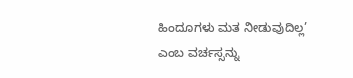ಹಿಂದೂಗಳು ಮತ ನೀಡುವುದಿಲ್ಲ’ ಎಂಬ ವರ್ಚಸ್ಸನ್ನು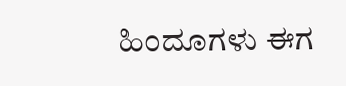ಹಿಂದೂಗಳು ಈಗ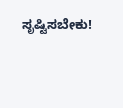ಸೃಷ್ಟಿಸಬೇಕು!